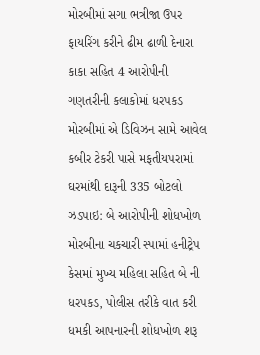મોરબીમાં સગા ભત્રીજા ઉપર ફાયરિંગ કરીને ઢીમ ઢાળી દેનારા કાકા સહિત 4 આરોપીની ગણતરીની કલાકોમાં ધરપકડ મોરબીમાં એ ડિવિઝન સામે આવેલ કબીર ટેકરી પાસે મફતીયપરામાં ઘરમાંથી દારૂની 335 બોટલો ઝડપાઇ: બે આરોપીની શોધખોળ મોરબીના ચકચારી સ્પામાં હનીટ્રેપ કેસમાં મુખ્ય મહિલા સહિત બે ની ધરપકડ, પોલીસ તરીકે વાત કરી ધમકી આપનારની શોધખોળ શરૂ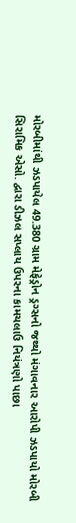મોરબીમાંથી ઝડપાયેલ 49.380 ગ્રામ મેફેડ્રોન ડ્રગ્સનો જથ્થો મંગાવનાર આરોપી ઝડપાયો મોરબી સિરામિક એસો. દ્વારા ડીઝલ સપ્લાય ઉપરના કામચલાઉ નિયંત્રણો પાછા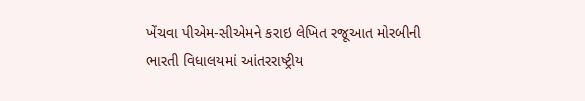ખેંચવા પીએમ-સીએમને કરાઇ લેખિત રજૂઆત મોરબીની ભારતી વિધાલયમાં આંતરરાષ્ટ્રીય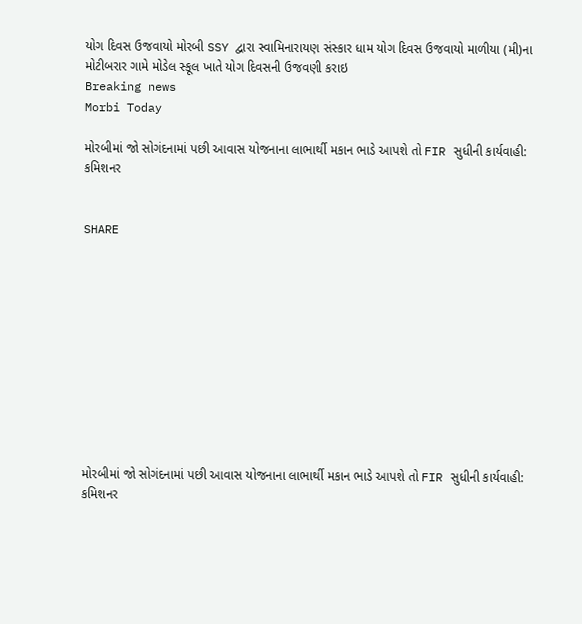યોગ દિવસ ઉજવાયો મોરબી SSY દ્વારા સ્વામિનારાયણ સંસ્કાર ધામ યોગ દિવસ ઉજવાયો માળીયા (મી)ના મોટીબરાર ગામે મોડેલ સ્કૂલ ખાતે યોગ દિવસની ઉજવણી કરાઇ
Breaking news
Morbi Today

મોરબીમાં જો સોગંદનામાં પછી આવાસ યોજનાના લાભાર્થી મકાન ભાડે આપશે તો FIR સુધીની કાર્યવાહી: કમિશનર


SHARE











મોરબીમાં જો સોગંદનામાં પછી આવાસ યોજનાના લાભાર્થી મકાન ભાડે આપશે તો FIR સુધીની કાર્યવાહી: કમિશનર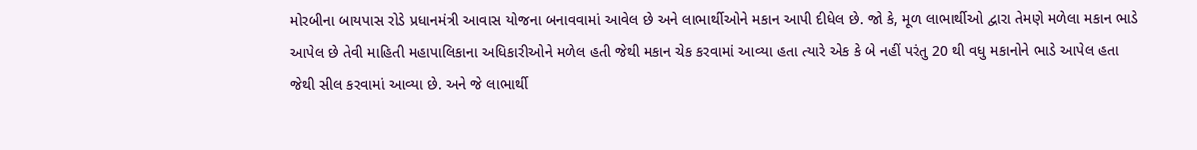મોરબીના બાયપાસ રોડે પ્રધાનમંત્રી આવાસ યોજના બનાવવામાં આવેલ છે અને લાભાર્થીઓને મકાન આપી દીધેલ છે. જો કે, મૂળ લાભાર્થીઓ દ્વારા તેમણે મળેલા મકાન ભાડે આપેલ છે તેવી માહિતી મહાપાલિકાના અધિકારીઓને મળેલ હતી જેથી મકાન ચેક કરવામાં આવ્યા હતા ત્યારે એક કે બે નહીં પરંતુ 20 થી વધુ મકાનોને ભાડે આપેલ હતા જેથી સીલ કરવામાં આવ્યા છે. અને જે લાભાર્થી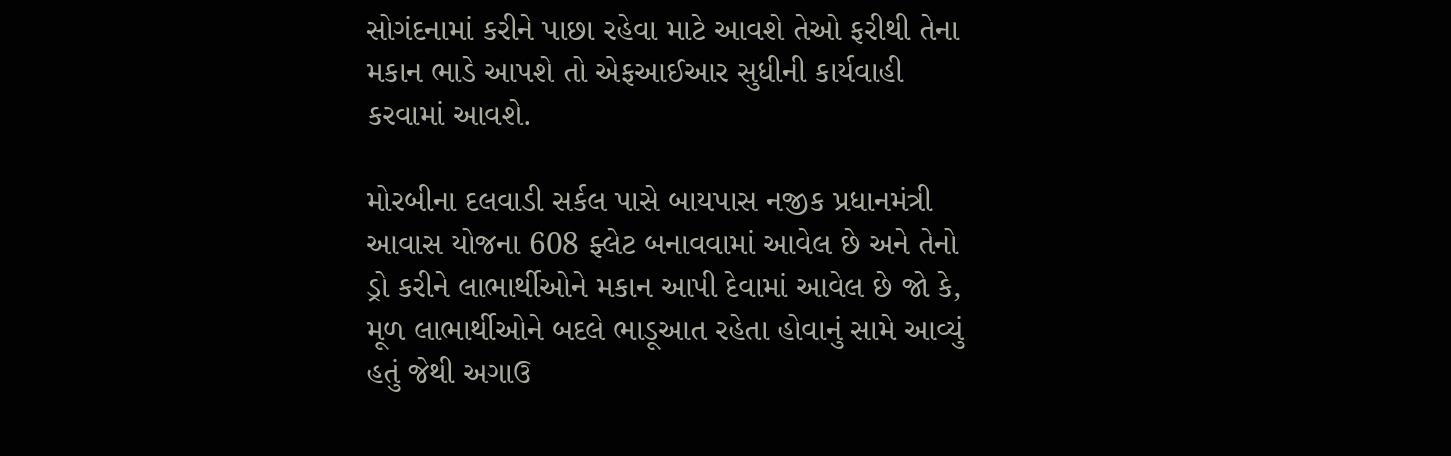સોગંદનામાં કરીને પાછા રહેવા માટે આવશે તેઓ ફરીથી તેના મકાન ભાડે આપશે તો એફઆઈઆર સુધીની કાર્યવાહી કરવામાં આવશે.

મોરબીના દલવાડી સર્કલ પાસે બાયપાસ નજીક પ્રધાનમંત્રી આવાસ યોજના 608 ફ્લેટ બનાવવામાં આવેલ છે અને તેનો ડ્રો કરીને લાભાર્થીઓને મકાન આપી દેવામાં આવેલ છે જો કે, મૂળ લાભાર્થીઓને બદલે ભાડૂઆત રહેતા હોવાનું સામે આવ્યું હતું જેથી અગાઉ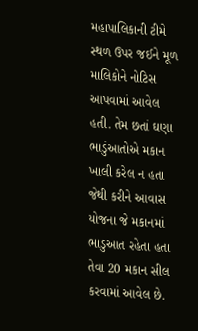મહાપાલિકાની ટીમે સ્થળ ઉપર જઈને મૂળ માલિકોને નોટિસ આપવામાં આવેલ હતી. તેમ છતાં ઘણા ભાડુંઆતોએ મકાન ખાલી કરેલ ન હતા જેથી કરીને આવાસ યોજના જે મકાનમાં ભાડુઆત રહેતા હતા તેવા 20 મકાન સીલ કરવામાં આવેલ છે.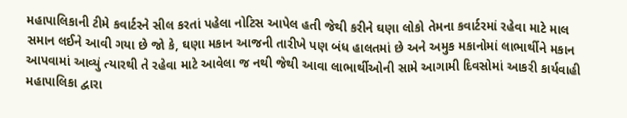મહાપાલિકાની ટીમે કવાર્ટરને સીલ કરતાં પહેલા નોટિસ આપેલ હતી જેથી કરીને ઘણા લોકો તેમના કવાર્ટરમાં રહેવા માટે માલ સમાન લઈને આવી ગયા છે જો કે, ઘણા મકાન આજની તારીખે પણ બંધ હાલતમાં છે અને અમુક મકાનોમાં લાભાર્થીને મકાન આપવામાં આવ્યું ત્યારથી તે રહેવા માટે આવેલા જ નથી જેથી આવા લાભાર્થીઓની સામે આગામી દિવસોમાં આકરી કાર્યવાહી મહાપાલિકા દ્વારા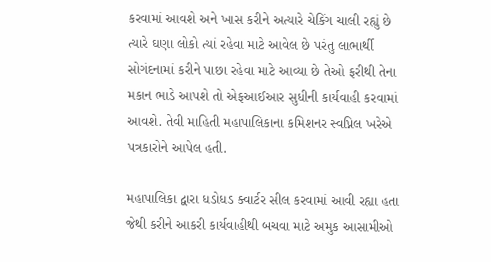કરવામાં આવશે અને ખાસ કરીને અત્યારે ચેકિંગ ચાલી રહ્યું છે ત્યારે ઘણા લોકો ત્યાં રહેવા માટે આવેલ છે પરંતુ લાભાર્થી સોગંદનામાં કરીને પાછા રહેવા માટે આવ્યા છે તેઓ ફરીથી તેના મકાન ભાડે આપશે તો એફઆઈઆર સુધીની કાર્યવાહી કરવામાં આવશે. તેવી માહિતી મહાપાલિકાના કમિશનર સ્વપ્નિલ ખરેએ પત્રકારોને આપેલ હતી.

મહાપાલિકા દ્વારા ધડોધડ ક્વાર્ટર સીલ કરવામાં આવી રહ્યા હતા જેથી કરીને આકરી કાર્યવાહીથી બચવા માટે અમુક આસામીઓ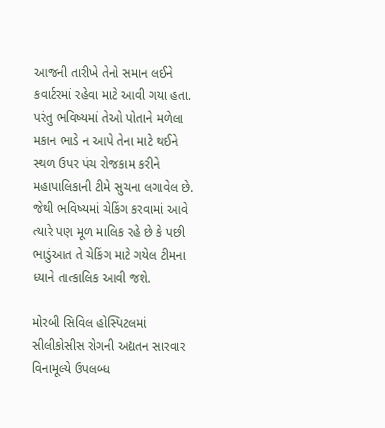આજની તારીખે તેનો સમાન લઈને કવાર્ટરમાં રહેવા માટે આવી ગયા હતા. પરંતુ ભવિષ્યમાં તેઓ પોતાને મળેલા મકાન ભાડે ન આપે તેના માટે થઈને સ્થળ ઉપર પંચ રોજકામ કરીને મહાપાલિકાની ટીમે સુચના લગાવેલ છે. જેથી ભવિષ્યમાં ચેકિંગ કરવામાં આવે ત્યારે પણ મૂળ માલિક રહે છે કે પછી ભાડુંઆત તે ચેકિંગ માટે ગયેલ ટીમના ધ્યાને તાત્કાલિક આવી જશે.

મોરબી સિવિલ હોસ્પિટલમાં સીલીકોસીસ રોગની અદ્યતન સારવાર વિનામૂલ્યે ઉપલબ્ધ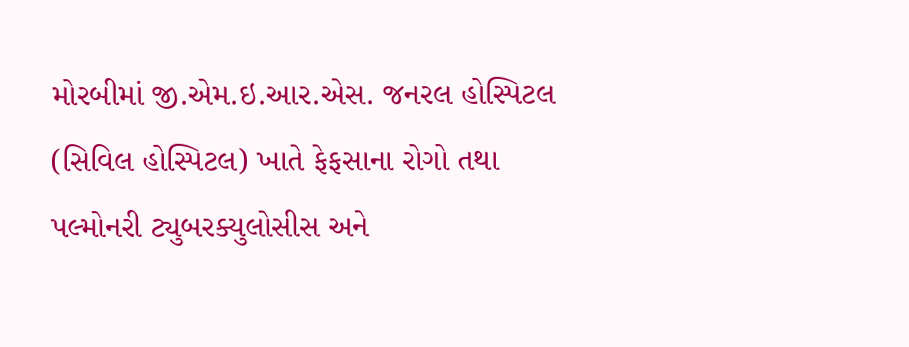મોરબીમાં જી.એમ.ઇ.આર.એસ. જનરલ હોસ્પિટલ (સિવિલ હોસ્પિટલ) ખાતે ફેફસાના રોગો તથા પલ્મોનરી ટ્યુબરક્યુલોસીસ અને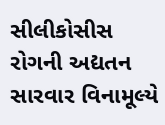સીલીકોસીસ રોગની અદ્યતન સારવાર વિનામૂલ્યે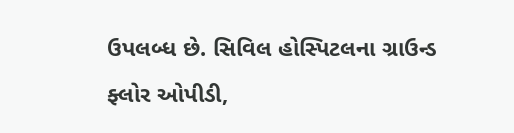ઉપલબ્ધ છે. સિવિલ હોસ્પિટલના ગ્રાઉન્ડ ફ્લોર ઓપીડી,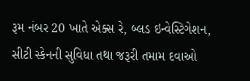રૂમ નંબર 20 ખાતે એક્સ રે, બ્લડ ઇન્વેસ્ટિગેશન, સીટી સ્કેનની સુવિધા તથા જરૂરી તમામ દવાઓ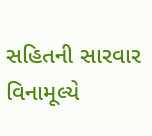સહિતની સારવાર વિનામૂલ્યે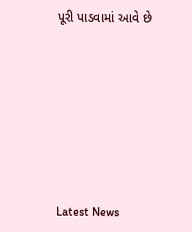પૂરી પાડવામાં આવે છે








Latest News